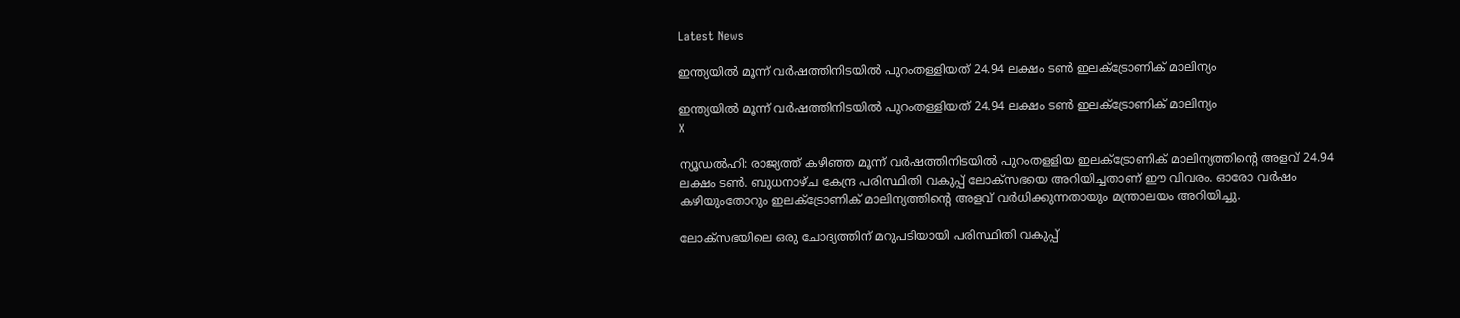Latest News

ഇന്ത്യയില്‍ മൂന്ന് വര്‍ഷത്തിനിടയില്‍ പുറംതള്ളിയത് 24.94 ലക്ഷം ടണ്‍ ഇലക്ട്രോണിക് മാലിന്യം

ഇന്ത്യയില്‍ മൂന്ന് വര്‍ഷത്തിനിടയില്‍ പുറംതള്ളിയത് 24.94 ലക്ഷം ടണ്‍ ഇലക്ട്രോണിക് മാലിന്യം
X

ന്യൂഡല്‍ഹി: രാജ്യത്ത് കഴിഞ്ഞ മൂന്ന് വര്‍ഷത്തിനിടയില്‍ പുറംതളളിയ ഇലക്ട്രോണിക് മാലിന്യത്തിന്റെ അളവ് 24.94 ലക്ഷം ടണ്‍. ബുധനാഴ്ച കേന്ദ്ര പരിസ്ഥിതി വകുപ്പ് ലോക്‌സഭയെ അറിയിച്ചതാണ് ഈ വിവരം. ഓരോ വര്‍ഷം കഴിയുംതോറും ഇലക്ട്രോണിക് മാലിന്യത്തിന്റെ അളവ് വര്‍ധിക്കുന്നതായും മന്ത്രാലയം അറിയിച്ചു.

ലോക്‌സഭയിലെ ഒരു ചോദ്യത്തിന് മറുപടിയായി പരിസ്ഥിതി വകുപ്പ്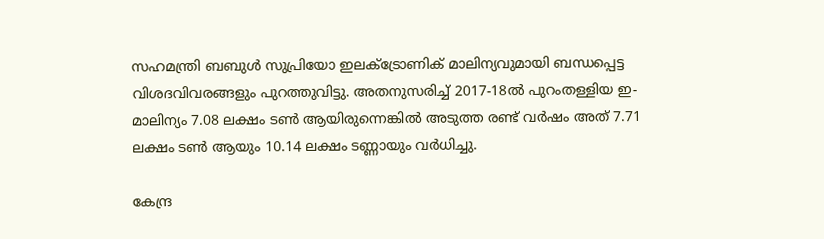സഹമന്ത്രി ബബുള്‍ സുപ്രിയോ ഇലക്ട്രോണിക് മാലിന്യവുമായി ബന്ധപ്പെട്ട വിശദവിവരങ്ങളും പുറത്തുവിട്ടു. അതനുസരിച്ച് 2017-18ല്‍ പുറംതള്ളിയ ഇ-മാലിന്യം 7.08 ലക്ഷം ടണ്‍ ആയിരുന്നെങ്കില്‍ അടുത്ത രണ്ട് വര്‍ഷം അത് 7.71 ലക്ഷം ടണ്‍ ആയും 10.14 ലക്ഷം ടണ്ണായും വര്‍ധിച്ചു.

കേന്ദ്ര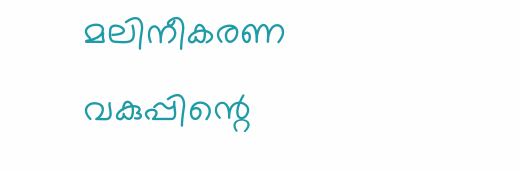മലിനീകരണ വകുപ്പിന്റെ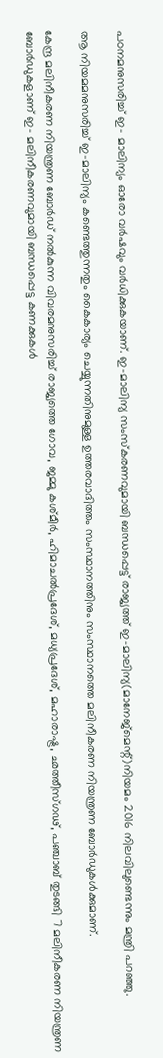പഠനമനുസരിച്ച് ഇ- മാലിന്യം ഓരോ വര്‍ഷവും വര്‍ധിക്കുകയാണ്. ഇ-മാലിന്യ സംസ്‌കരണവുമായി ബന്ധപ്പെട്ട് രാജ്യത്ത് ഇ-മാലിന്യ(മാനേജ്‌മെന്റ്)നിയമം 2016 നിലവിലുണ്ടെന്നും മന്ത്രി പറഞ്ഞു.

ആ നിയമമനുസരിച്ച് ഇ-മാലിന്യം കണ്ടെത്തുന്നതും കൈകാര്യം ചെയ്യുന്നതിനുമുള്ള ഉത്തരവാദിത്തം സംസ്ഥാനത്തിനും സംസ്ഥാനത്തെ മലിനീകരണ നിയന്ത്രണ ബോര്‍ഡുകള്‍ക്കുമാണ്.

കേന്ദ്ര മലിനീകരണ നിയന്ത്രണ ബോര്‍ഡ് നല്‍കുന്ന വിവരമനുസരിച്ച് രാജ്യത്തെ ഗോവ, ജമ്മു കശ്മീര്‍, ഹിമാചല്‍പ്രദേശ്, മധ്യപ്രദേശ്, മഹാരാഷ്ട്ര, ഛത്തീസ്ഗഢ്, പഞ്ചാബ് തുടങ്ങി 7 മലിനീകരണ നിയന്ത്രണ ബോര്‍ഡുകളാണ് ഇ- മലിനീകരണവുമായി ബന്ധപ്പെട്ട കണക്കുകള്‍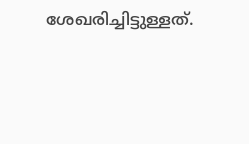ശേഖരിച്ചിട്ടുള്ളത്.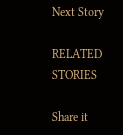Next Story

RELATED STORIES

Share it